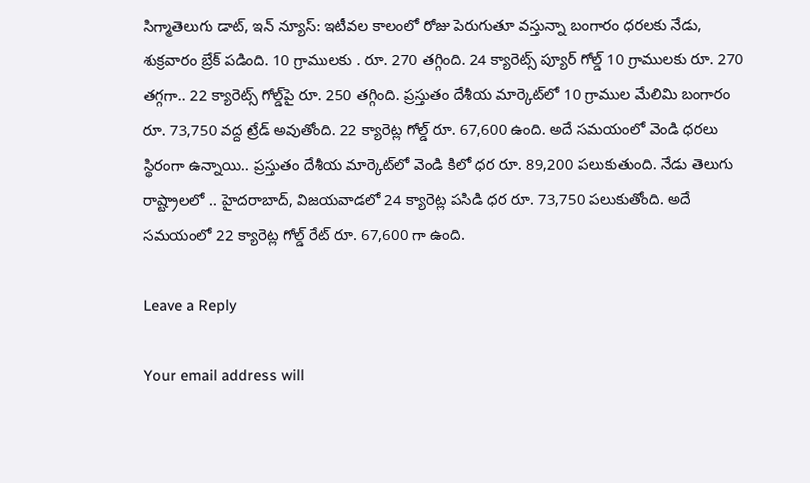సిగ్మాతెలుగు డాట్, ఇన్ న్యూస్: ఇటీవల కాలంలో రోజు పెరుగుతూ వస్తున్నా బంగారం ధరలకు నేడు, శుక్రవారం బ్రేక్ పడింది. 10 గ్రాములకు . రూ. 270 తగ్గింది. 24 క్యారెట్స్ ప్యూర్ గోల్డ్‌ 10 గ్రాములకు రూ. 270 తగ్గగా.. 22 క్యారెట్స్ గోల్డ్‌పై రూ. 250 తగ్గింది. ప్రస్తుతం దేశీయ మార్కెట్‌లో 10 గ్రాముల మేలిమి బంగారం రూ. 73,750 వద్ద ట్రేడ్ అవుతోంది. 22 క్యారెట్ల గోల్డ్ రూ. 67,600 ఉంది. అదే సమయంలో వెండి ధరలు స్థిరంగా ఉన్నాయి.. ప్రస్తుతం దేశీయ మార్కెట్‌లో వెండి కిలో ధర రూ. 89,200 పలుకుతుంది. నేడు తెలుగు రాష్ట్రాలలో .. హైదరాబాద్, విజయవాడలో 24 క్యారెట్ల పసిడి ధర రూ. 73,750 పలుకుతోంది. అదే సమయంలో 22 క్యారెట్ల గోల్డ్ రేట్ రూ. 67,600 గా ఉంది.

Leave a Reply

Your email address will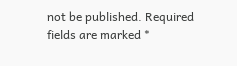not be published. Required fields are marked *